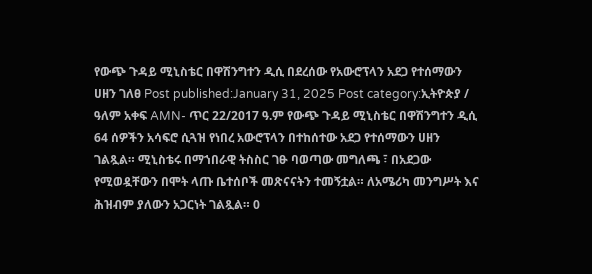የውጭ ጉዳይ ሚኒስቴር በዋሽንግተን ዲሲ በደረሰው የአውሮፕላን አደጋ የተሰማውን ሀዘን ገለፀ Post published:January 31, 2025 Post category:ኢትዮጵያ / ዓለም አቀፍ AMN- ጥር 22/2017 ዓ.ም የውጭ ጉዳይ ሚኒስቴር በዋሽንግተን ዲሲ 64 ሰዎችን አሳፍሮ ሲጓዝ የነበረ አውሮፕላን በተከሰተው አደጋ የተሰማውን ሀዘን ገልጿል። ሚኒስቴሩ በማኀበራዊ ትስስር ገፁ ባወጣው መግለጫ ፣ በአደጋው የሚወዷቸውን በሞት ላጡ ቤተሰቦች መጽናናትን ተመኝቷል። ለአሜሪካ መንግሥት እና ሕዝብም ያለውን አጋርነት ገልጿል። 0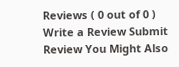Reviews ( 0 out of 0 ) Write a Review Submit Review You Might Also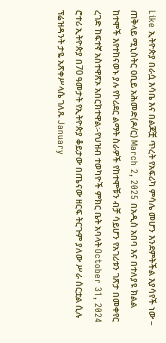Like ኢትዮጵያ በራሷ እሳቤ እና በልጆቿ ጥረት የአፍሪካ ምሳሌ መሆን እንደምትችል እያሳየች ነው – ጠቅላይ ሚኒስትር ዐቢይ አሕመድ(ዶ/ር) March 2, 2025 በአዲስ አበባ እና በተለያዩ ክልል ከተሞች እየተከናወኑ ያሉ የኮሪደር ልማት ስራዎች የከተሞቹን ብቻ ሳይሆን የአገሪቱን ገጽታ በመቀየር ረገድ ከፍተኛ አስተዋጽኦ አበርክተዋል፡-የህዝብ ተወካዮች ምክር ቤት አባላት October 31, 2024 ሮተሪ ኢትዮጵያ በ70 ዓመታት የኢትዮጵያ ቆይታው በጤናው ዘርፍ ትርጉም ያለው ሥራ ሰርቷል ሲሉ ፕሬዝዳንት ታዬ አጽቀሥላሴ ገለጹ January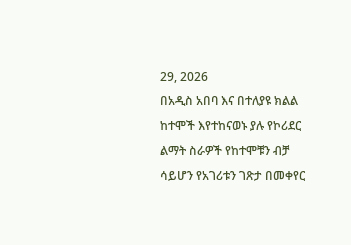29, 2026
በአዲስ አበባ እና በተለያዩ ክልል ከተሞች እየተከናወኑ ያሉ የኮሪደር ልማት ስራዎች የከተሞቹን ብቻ ሳይሆን የአገሪቱን ገጽታ በመቀየር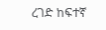ረገድ ከፍተኛ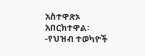አስተዋጽኦ አበርክተዋል፡-የህዝብ ተወካዮች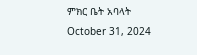ምክር ቤት አባላት October 31, 2024